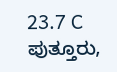23.7 C
ಪುತ್ತೂರು,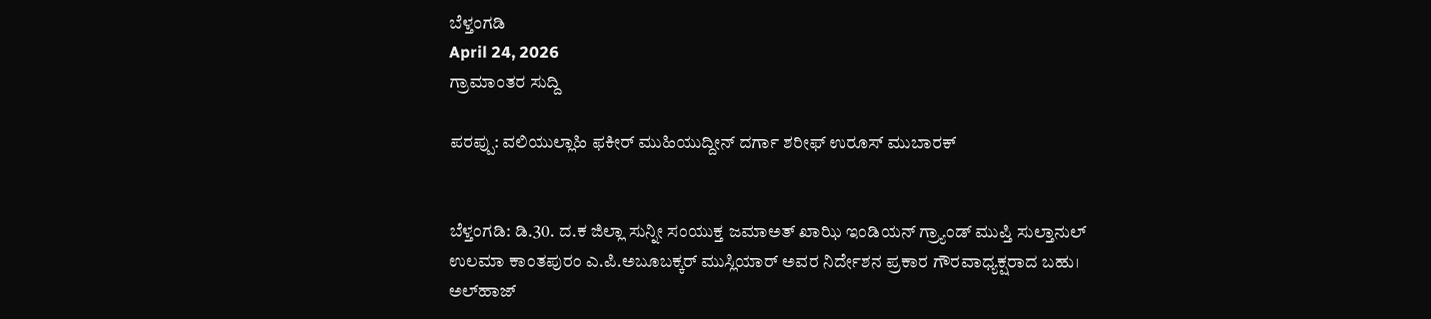ಬೆಳ್ತಂಗಡಿ
April 24, 2026
ಗ್ರಾಮಾಂತರ ಸುದ್ದಿ

ಪರಪ್ಪು: ವಲಿಯುಲ್ಲಾಹಿ ಫಕೀರ್ ಮುಹಿಯುದ್ದೀನ್ ದರ್ಗಾ ಶರೀಫ್ ಉರೂಸ್ ಮುಬಾರಕ್


ಬೆಳ್ತಂಗಡಿ: ಡಿ.30. ದ.ಕ ಜಿಲ್ಲಾ ಸುನ್ನೀ ಸಂಯುಕ್ತ ಜಮಾಅತ್ ಖಾಝಿ ಇಂಡಿಯನ್ ಗ್ರ್ಯಾಂಡ್ ಮುಪ್ತಿ ಸುಲ್ತಾನುಲ್ ಉಲಮಾ ಕಾಂತಪುರಂ ಎ.ಪಿ.ಅಬೂಬಕ್ಕರ್ ಮುಸ್ಲಿಯಾ‌ರ್ ಅವರ ನಿರ್ದೇಶನ ಪ್ರಕಾರ ಗೌರವಾಧ್ಯಕ್ಷರಾದ ಬಹು। ಅಲ್‌ಹಾಜ್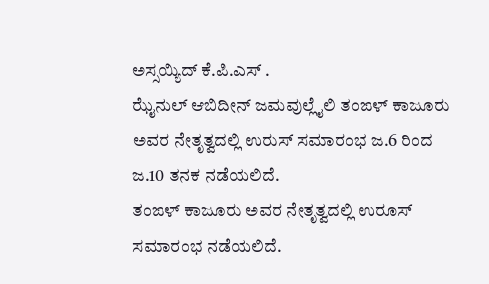ಅಸ್ಸಯ್ಯಿದ್ ಕೆ.ಪಿ.ಎಸ್ .
ಝೈನುಲ್ ಆಬಿದೀನ್ ಜಮವುಲ್ಲೈಲಿ ತಂಙಳ್ ಕಾಜೂರು ಅವರ ನೇತೃತ್ವದಲ್ಲಿ ಉರುಸ್ ಸಮಾರಂಭ ಜ.6 ರಿಂದ ಜ.10 ತನಕ ನಡೆಯಲಿದೆ.
ತಂಙಳ್ ಕಾಜೂರು ಅವರ ನೇತೃತ್ವದಲ್ಲಿ ಉರೂಸ್ ಸಮಾರಂಭ ನಡೆಯಲಿದೆ.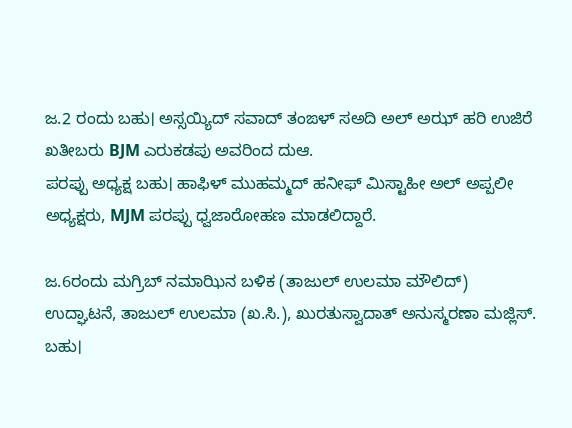ಜ.2 ರಂದು ಬಹು। ಅಸ್ಸಯ್ಯಿದ್ ಸವಾದ್ ತಂಙಳ್ ಸಅದಿ ಅಲ್ ಅಝ್ ಹರಿ ಉಜಿರೆ ಖತೀಬರು BJM ಎರುಕಡಪು ಅವರಿಂದ ದುಆ.
ಪರಪ್ಪು ಅಧ್ಯಕ್ಷ ಬಹು। ಹಾಫಿಳ್ ಮುಹಮ್ಮದ್ ಹನೀಫ್ ಮಿಸ್ಟಾಹೀ ಅಲ್ ಅಪ್ಪಲೀ ಅಧ್ಯಕ್ಷರು, MJM ಪರಪ್ಪು ಧ್ವಜಾರೋಹಣ ಮಾಡಲಿದ್ದಾರೆ.

ಜ.6ರಂದು ಮಗ್ರಿಬ್ ನಮಾಝಿನ ಬಳಿಕ (ತಾಜುಲ್ ಉಲಮಾ ಮೌಲಿದ್)
ಉದ್ಘಾಟನೆ, ತಾಜುಲ್ ಉಲಮಾ (ಖ.ಸಿ.), ಖುರತುಸ್ವಾದಾತ್ ಅನುಸ್ಮರಣಾ ಮಜ್ಲಿಸ್.
ಬಹು।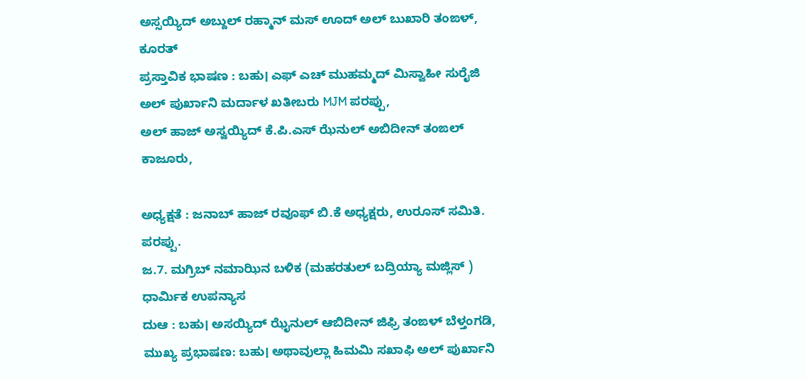ಅಸ್ಸಯ್ಯಿದ್ ಅಬ್ದುಲ್ ರಹ್ಮಾನ್ ಮಸ್ ಊದ್ ಅಲ್ ಬುಖಾರಿ ತಂಙಳ್, ಕೂರತ್
ಪ್ರಸ್ತಾವಿಕ ಭಾಷಣ : ಬಹು। ಎಫ್ ಎಚ್ ಮುಹಮ್ಮದ್ ಮಿಸ್ವಾಹೀ ಸುರೈಜಿ ಅಲ್ ಪುರ್ಖಾನಿ ಮರ್ದಾಳ ಖತೀಬರು MJM ಪರಪ್ಪು,
ಅಲ್ ಹಾಜ್ ಅಸ್ವಯ್ಯಿದ್ ಕೆ.ಪಿ.ಎಸ್ ಝೆನುಲ್ ಅಬಿದೀನ್ ತಂಙಲ್ ಕಾಜೂರು,

ಅಧ್ಯಕ್ಷತೆ : ಜನಾಬ್ ಹಾಜ್ ರವೂಫ್ ಬಿ.ಕೆ ಅಧ್ಯಕ್ಷರು, ಉರೂಸ್ ಸಮಿತಿ. ಪರಪ್ಪು.
ಜ.7. ಮಗ್ರಿಬ್ ನಮಾಝಿನ ಬಳಿಕ (ಮಹರತುಲ್ ಬದ್ರಿಯ್ಯಾ ಮಜ್ಲಿಸ್ )
ಧಾರ್ಮಿಕ ಉಪನ್ಯಾಸ
ದುಆ : ಬಹು। ಅಸಯ್ಯಿದ್ ಝೈನುಲ್ ಆಬಿದೀನ್ ಜಿಫ್ರಿ ತಂಙಳ್ ಬೆಳ್ತಂಗಡಿ,
ಮುಖ್ಯ ಪ್ರಭಾಷಣ: ಬಹು। ಅಥಾವುಲ್ಲಾ ಹಿಮಮಿ ಸಖಾಫಿ ಅಲ್ ಪುರ್ಖಾನಿ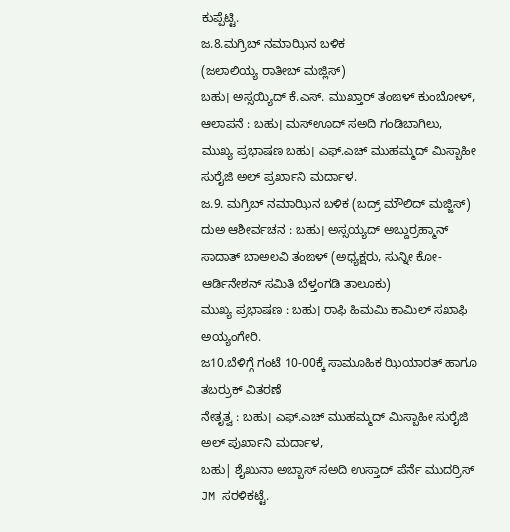ಕುಪ್ಪೆಟ್ಟಿ.
ಜ.8.ಮಗ್ರಿಬ್ ನಮಾಝಿನ ಬಳಿಕ
(ಜಲಾಲಿಯ್ಯ ರಾತೀಬ್ ಮಜ್ಲಿಸ್)
ಬಹು। ಅಸ್ಸಯ್ಯಿದ್ ಕೆ.ಎಸ್. ಮುಖ್ತಾರ್ ತಂಙಳ್ ಕುಂಬೋಳ್,
ಆಲಾಪನೆ : ಬಹು। ಮಸ್‌ಊದ್ ಸಅದಿ ಗಂಡಿಬಾಗಿಲು,
ಮುಖ್ಯ ಪ್ರಭಾಷಣ ಬಹು। ಎಫ್.ಎಚ್ ಮುಹಮ್ಮದ್ ಮಿಸ್ಬಾಹೀ ಸುರೈಜಿ ಅಲ್ ಪ್ರರ್ಖಾನಿ ಮರ್ದಾಳ.
ಜ.9. ಮಗ್ರಿಬ್ ನಮಾಝಿನ ಬಳಿಕ (ಬದ್ರ್ ಮೌಲಿದ್ ಮಜ್ಜಿಸ್)
ದುಅ ಆಶೀರ್ವಚನ : ಬಹು। ಅಸ್ಸಯ್ಯದ್ ಅಬ್ದುರ್ರಹ್ಮಾನ್ ಸಾದಾತ್ ಬಾಅಲವಿ ತಂಙಳ್ (ಅಧ್ಯಕ್ಷರು, ಸುನ್ನೀ ಕೋ-ಆರ್ಡಿನೇಶನ್ ಸಮಿತಿ ಬೆಳ್ತಂಗಡಿ ತಾಲೂಕು)
ಮುಖ್ಯ ಪ್ರಭಾಷಣ : ಬಹು। ರಾಫಿ ಹಿಮಮಿ ಕಾಮಿಲ್ ಸಖಾಫಿ ಅಯ್ಯಂಗೇರಿ.
ಜ‌10.ಬೆಳಿಗ್ಗೆ ಗಂಟೆ 10-00ಕ್ಕೆ ಸಾಮೂಹಿಕ ಝಿಯಾರತ್ ಹಾಗೂ ತಬರ್ರುಕ್ ವಿತರಣೆ
ನೇತೃತ್ವ : ಬಹು। ಎಫ್.ಎಚ್ ಮುಹಮ್ಮದ್ ಮಿಸ್ಬಾಹೀ ಸುರೈಜಿ ಅಲ್ ಪುರ್ಖಾನಿ ಮರ್ದಾಳ,
ಬಹು| ಶೈಖುನಾ ಅಬ್ಬಾಸ್ ಸಅದಿ ಉಸ್ತಾದ್ ಪೆರ್ನೆ ಮುದರ್ರಿಸ್ JM ಸರಳಿಕಟ್ಟೆ.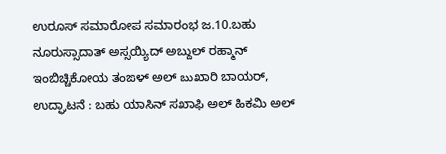ಉರೂಸ್ ಸಮಾರೋಪ ಸಮಾರಂಭ ಜ.10.ಬಹು ನೂರುಸ್ಸಾದಾತ್ ಅಸ್ಸಯ್ಯಿದ್ ಅಬ್ದುಲ್ ರಹ್ಮಾನ್ ಇಂಬಿಚ್ಚಿಕೋಯ ತಂಙಳ್ ಅಲ್ బుಖಾರಿ ಬಾಯರ್,
ಉದ್ಘಾಟನೆ : ಬಹು ಯಾಸಿನ್ ಸಖಾಫಿ ಅಲ್ ಹಿಕಮಿ ಅಲ್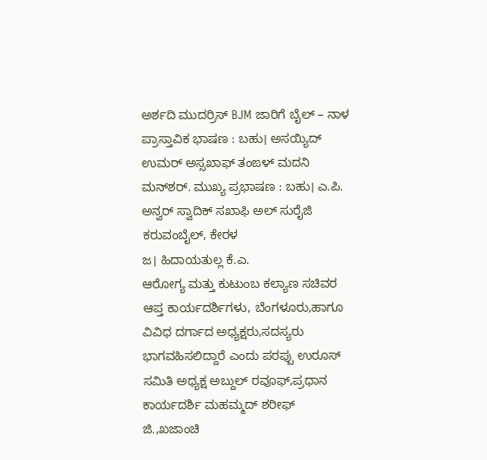ಅರ್ಶದಿ ಮುದರ್ರಿಸ್ BJM ಜಾರಿಗೆ ಬೈಲ್ – ನಾಳ
ಪ್ರಾಸ್ತಾವಿಕ ಭಾಷಣ : ಬಹು। ಅಸಯ್ಯಿದ್ ಉಮರ್ ಅಸ್ಸಖಾಫ್ ತಂಙಳ್ ಮದನಿ ಮನ್‌ಶರ್. ಮುಖ್ಯ ಪ್ರಭಾಷಣ : ಬಹು। ಎ.ಪಿ. ಅನ್ವರ್ ಸ್ವಾದಿಕ್ ಸಖಾಫಿ ಅಲ್ ಸುರೈಜಿ ಕರುವಂಬೈಲ್, ಕೇರಳ
ಜ। ಹಿದಾಯತುಲ್ಲ ಕೆ.ಎ.
ಆರೋಗ್ಯ ಮತ್ತು ಕುಟುಂಬ ಕಲ್ಯಾಣ ಸಚಿವರ ಆಪ್ತ ಕಾರ್ಯದರ್ಶಿಗಳು, ಬೆಂಗಳೂರು,ಹಾಗೂ ವಿವಿಧ ದರ್ಗಾದ ಅಧ್ಯಕ್ಷರು,ಸದಸ್ಯರು ಭಾಗವಹಿಸಲಿದ್ದಾರೆ ಎಂದು ಪರಪ್ಪು ಉರೂಸ್ ಸಮಿತಿ ಅಧ್ಯಕ್ಷ ಅಬ್ದುಲ್ ರವೂಫ್,ಪ್ರಧಾನ ಕಾರ್ಯದರ್ಶಿ ಮಹಮ್ಮದ್ ಶರೀಫ್ ಜಿ.,ಖಜಾಂಚಿ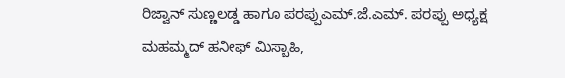ರಿಜ್ವಾನ್ ಸುಣ್ಣಲಡ್ಡ ಹಾಗೂ ಪರಪ್ಪುಎಮ್.ಜೆ.ಎಮ್. ಪರಪ್ಪು ಅಧ್ಯಕ್ಷ ಮಹಮ್ಮದ್ ಹನೀಫ್ ಮಿಸ್ಬಾಹಿ,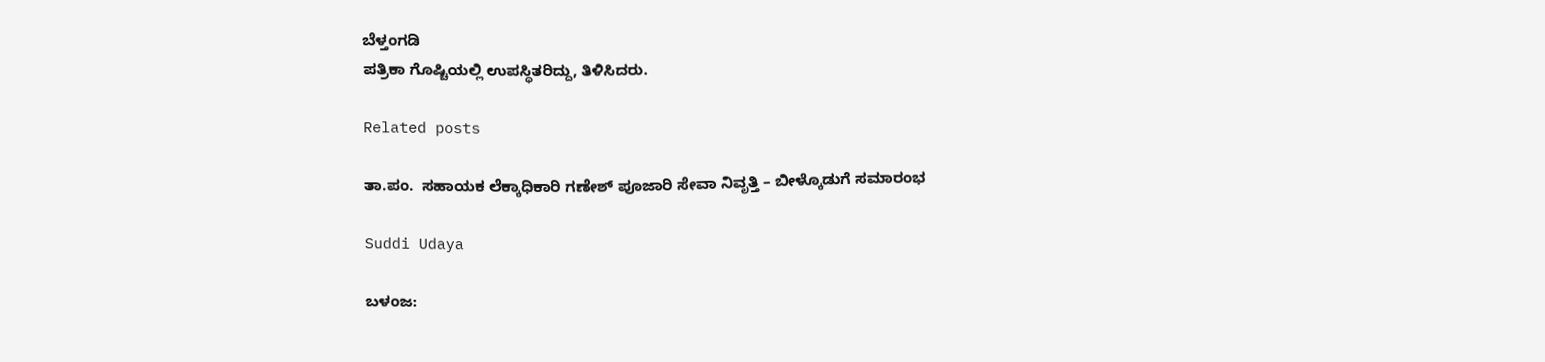ಬೆಳ್ತಂಗಡಿ
ಪತ್ರಿಕಾ ಗೊಷ್ಚಿಯಲ್ಲಿ ಉಪಸ್ಥಿತರಿದ್ದು, ತಿಳಿಸಿದರು.

Related posts

ತಾ.ಪಂ.  ಸಹಾಯಕ ಲೆಕ್ಕಾಧಿಕಾರಿ ಗಣೇಶ್ ಪೂಜಾರಿ ಸೇವಾ ನಿವೃತ್ತಿ – ಬೀಳ್ಕೊಡುಗೆ ಸಮಾರಂಭ

Suddi Udaya

ಬಳಂಜ: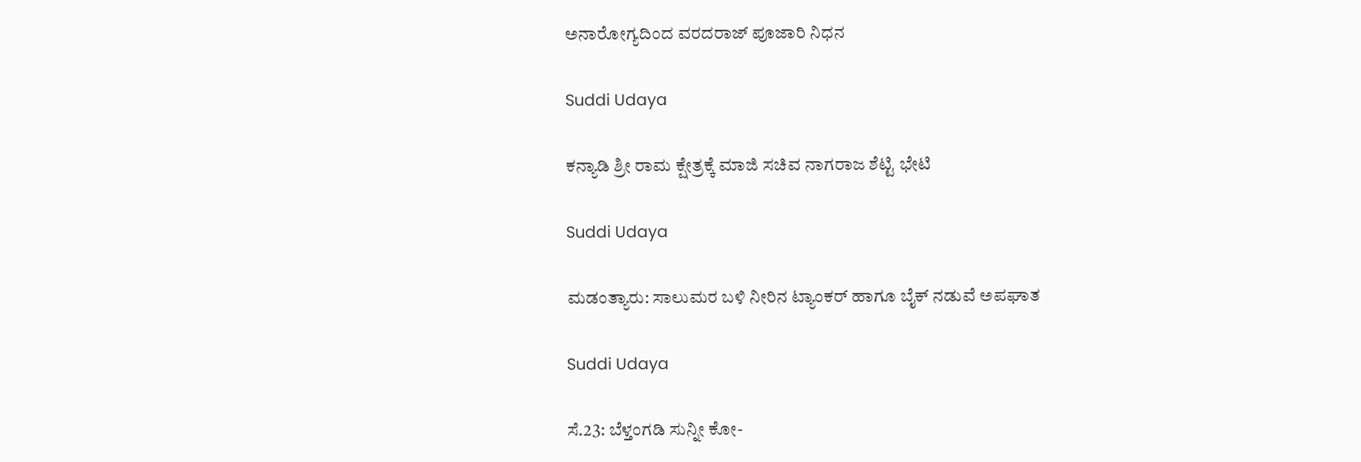ಅನಾರೋಗ್ಯದಿಂದ ವರದರಾಜ್ ಪೂಜಾರಿ ನಿಧನ

Suddi Udaya

ಕನ್ಯಾಡಿ ಶ್ರೀ ರಾಮ ಕ್ಷೇತ್ರಕ್ಕೆ ಮಾಜಿ ಸಚಿವ ನಾಗರಾಜ ಶೆಟ್ಟಿ ಭೇಟಿ

Suddi Udaya

ಮಡಂತ್ಯಾರು: ಸಾಲುಮರ ಬಳಿ ನೀರಿನ ಟ್ಯಾಂಕರ್ ಹಾಗೂ ಬೈಕ್ ನಡುವೆ ಅಪಘಾತ

Suddi Udaya

ಸೆ.23: ಬೆಳ್ತಂಗಡಿ ಸುನ್ನೀ ಕೋ-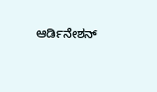ಆರ್ಡಿನೇಶನ್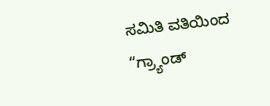ಸಮಿತಿ ವತಿಯಿಂದ “ಗ್ರ್ಯಾಂಡ್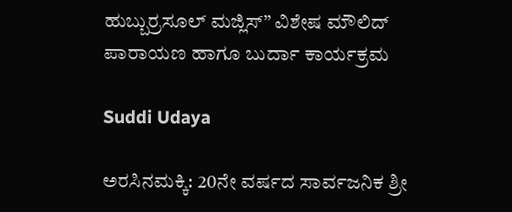ಹುಬ್ಬುರ್ರಸೂಲ್ ಮಜ್ಲಿಸ್‌” ವಿಶೇಷ ಮೌಲಿದ್ ಪಾರಾಯಣ ಹಾಗೂ ಬುರ್ದಾ ಕಾರ್ಯಕ್ರಮ

Suddi Udaya

ಅರಸಿನಮಕ್ಕಿ: 20ನೇ ವರ್ಷದ ಸಾರ್ವಜನಿಕ ಶ್ರೀ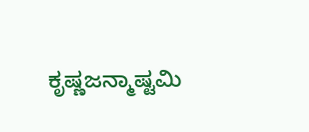ಕೃಷ್ಣಜನ್ಮಾಷ್ಟಮಿ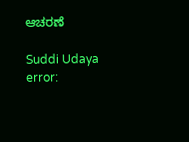ಆಚರಣೆ

Suddi Udaya
error: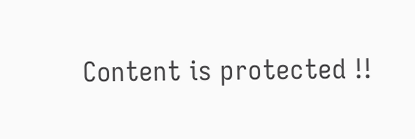Content is protected !!